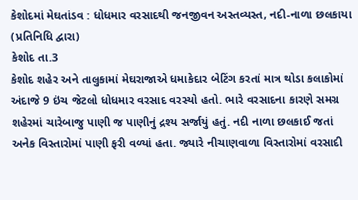કેશોદમાં મેઘતાંડવ : ધોધમાર વરસાદથી જનજીવન અસ્તવ્યસ્ત, નદી-નાળા છલકાયા
(પ્રતિનિધિ દ્વારા)
કેશોદ તા.3
કેશોદ શહેર અને તાલુકામાં મેઘરાજાએ ધમાકેદાર બેટિંગ કરતાં માત્ર થોડા કલાકોમાં અંદાજે 9 ઇંચ જેટલો ધોધમાર વરસાદ વરસ્યો હતો. ભારે વરસાદના કારણે સમગ્ર શહેરમાં ચારેબાજુ પાણી જ પાણીનું દ્રશ્ય સર્જાયું હતું. નદી નાળા છલકાઈ જતાં અનેક વિસ્તારોમાં પાણી ફરી વળ્યાં હતા. જ્યારે નીચાણવાળા વિસ્તારોમાં વરસાદી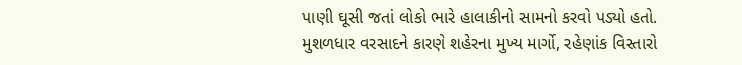પાણી ઘૂસી જતાં લોકો ભારે હાલાકીનો સામનો કરવો પડ્યો હતો. મુશળધાર વરસાદને કારણે શહેરના મુખ્ય માર્ગો, રહેણાંક વિસ્તારો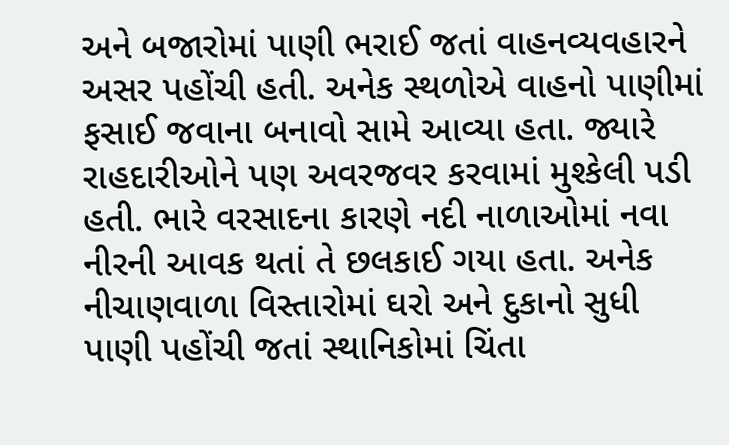અને બજારોમાં પાણી ભરાઈ જતાં વાહનવ્યવહારને અસર પહોંચી હતી. અનેક સ્થળોએ વાહનો પાણીમાં ફસાઈ જવાના બનાવો સામે આવ્યા હતા. જ્યારે રાહદારીઓને પણ અવરજવર કરવામાં મુશ્કેલી પડી હતી. ભારે વરસાદના કારણે નદી નાળાઓમાં નવા નીરની આવક થતાં તે છલકાઈ ગયા હતા. અનેક નીચાણવાળા વિસ્તારોમાં ઘરો અને દુકાનો સુધી પાણી પહોંચી જતાં સ્થાનિકોમાં ચિંતા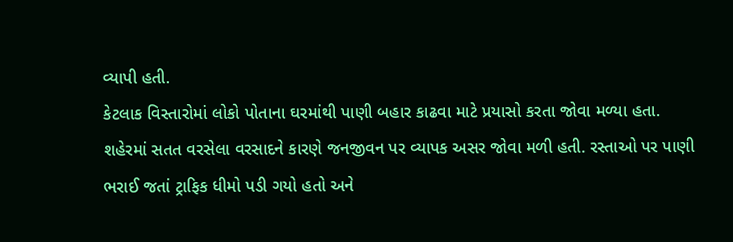વ્યાપી હતી.
કેટલાક વિસ્તારોમાં લોકો પોતાના ઘરમાંથી પાણી બહાર કાઢવા માટે પ્રયાસો કરતા જોવા મળ્યા હતા. શહેરમાં સતત વરસેલા વરસાદને કારણે જનજીવન પર વ્યાપક અસર જોવા મળી હતી. રસ્તાઓ પર પાણી ભરાઈ જતાં ટ્રાફિક ધીમો પડી ગયો હતો અને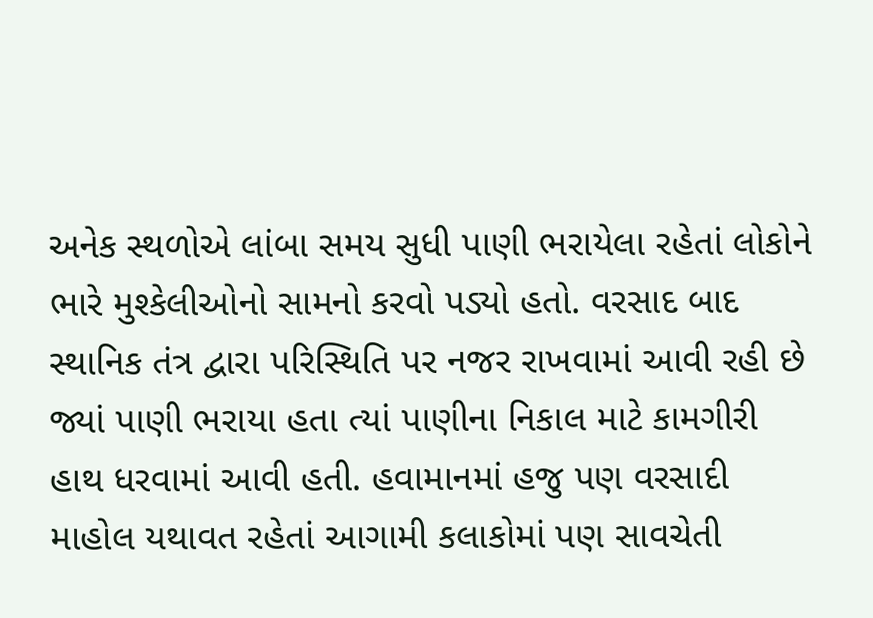અનેક સ્થળોએ લાંબા સમય સુધી પાણી ભરાયેલા રહેતાં લોકોને ભારે મુશ્કેલીઓનો સામનો કરવો પડ્યો હતો. વરસાદ બાદ સ્થાનિક તંત્ર દ્વારા પરિસ્થિતિ પર નજર રાખવામાં આવી રહી છે જ્યાં પાણી ભરાયા હતા ત્યાં પાણીના નિકાલ માટે કામગીરી હાથ ધરવામાં આવી હતી. હવામાનમાં હજુ પણ વરસાદી માહોલ યથાવત રહેતાં આગામી કલાકોમાં પણ સાવચેતી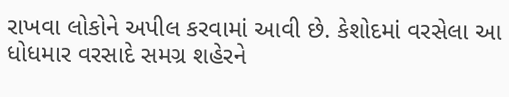રાખવા લોકોને અપીલ કરવામાં આવી છે. કેશોદમાં વરસેલા આ ધોધમાર વરસાદે સમગ્ર શહેરને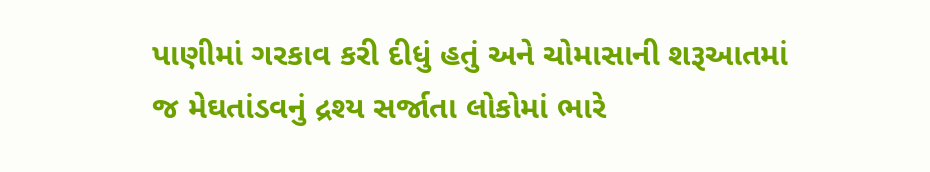પાણીમાં ગરકાવ કરી દીધું હતું અને ચોમાસાની શરૂઆતમાં જ મેઘતાંડવનું દ્રશ્ય સર્જાતા લોકોમાં ભારે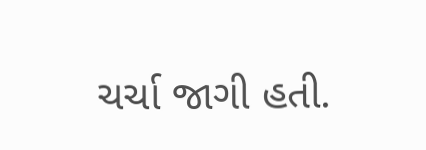ચર્ચા જાગી હતી.